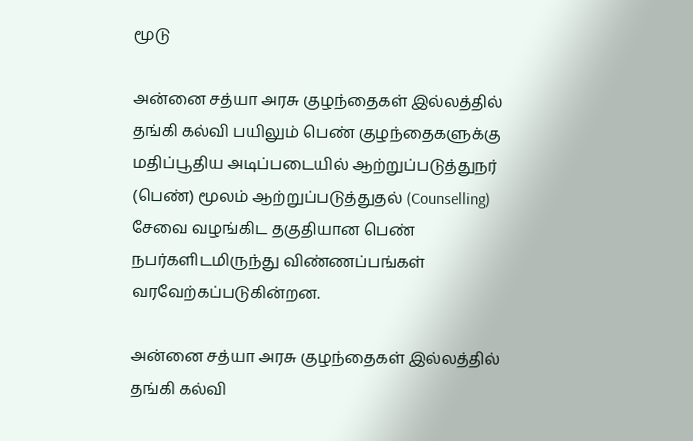மூடு

அன்னை சத்யா அரசு குழந்தைகள் இல்லத்தில் தங்கி கல்வி பயிலும் பெண் குழந்தைகளுக்கு மதிப்பூதிய அடிப்படையில் ஆற்றுப்படுத்துநர் (பெண்) மூலம் ஆற்றுப்படுத்துதல் (Counselling) சேவை வழங்கிட தகுதியான பெண் நபர்களிடமிருந்து விண்ணப்பங்கள் வரவேற்கப்படுகின்றன.

அன்னை சத்யா அரசு குழந்தைகள் இல்லத்தில் தங்கி கல்வி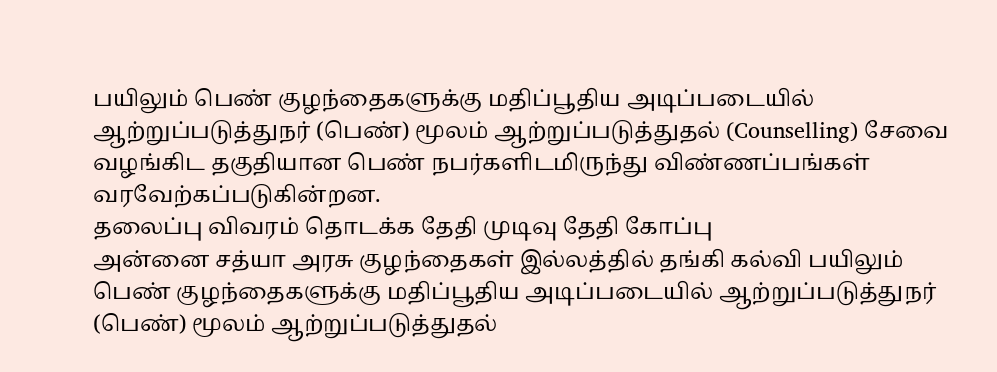பயிலும் பெண் குழந்தைகளுக்கு மதிப்பூதிய அடிப்படையில் ஆற்றுப்படுத்துநர் (பெண்) மூலம் ஆற்றுப்படுத்துதல் (Counselling) சேவை வழங்கிட தகுதியான பெண் நபர்களிடமிருந்து விண்ணப்பங்கள் வரவேற்கப்படுகின்றன.
தலைப்பு விவரம் தொடக்க தேதி முடிவு தேதி கோப்பு
அன்னை சத்யா அரசு குழந்தைகள் இல்லத்தில் தங்கி கல்வி பயிலும் பெண் குழந்தைகளுக்கு மதிப்பூதிய அடிப்படையில் ஆற்றுப்படுத்துநர் (பெண்) மூலம் ஆற்றுப்படுத்துதல்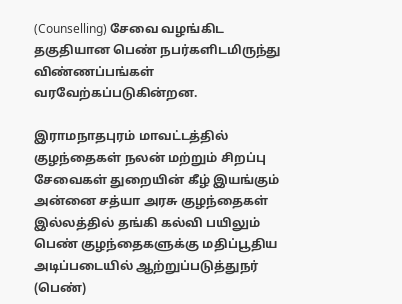(Counselling) சேவை வழங்கிட தகுதியான பெண் நபர்களிடமிருந்து விண்ணப்பங்கள் வரவேற்கப்படுகின்றன.

இராமநாதபுரம் மாவட்டத்தில் குழந்தைகள் நலன் மற்றும் சிறப்பு சேவைகள் துறையின் கீழ் இயங்கும் அன்னை சத்யா அரசு குழந்தைகள் இல்லத்தில் தங்கி கல்வி பயிலும் பெண் குழந்தைகளுக்கு மதிப்பூதிய அடிப்படையில் ஆற்றுப்படுத்துநர் (பெண்)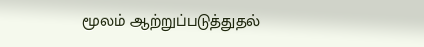மூலம் ஆற்றுப்படுத்துதல்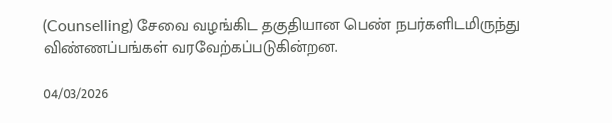(Counselling) சேவை வழங்கிட தகுதியான பெண் நபர்களிடமிருந்து விண்ணப்பங்கள் வரவேற்கப்படுகின்றன.

04/03/2026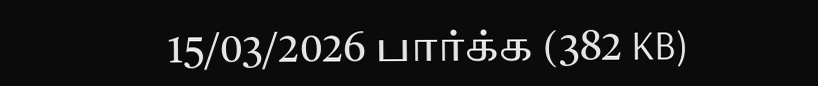15/03/2026 பார்க்க (382 KB)